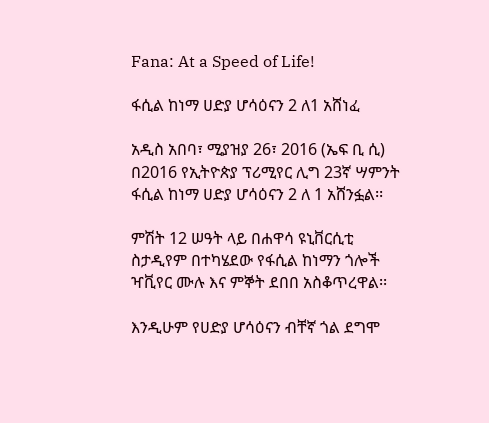Fana: At a Speed of Life!

ፋሲል ከነማ ሀድያ ሆሳዕናን 2 ለ1 አሸነፈ

አዲስ አበባ፣ ሚያዝያ 26፣ 2016 (ኤፍ ቢ ሲ) በ2016 የኢትዮጵያ ፕሪሚየር ሊግ 23ኛ ሣምንት ፋሲል ከነማ ሀድያ ሆሳዕናን 2 ለ 1 አሸንፏል፡፡

ምሽት 12 ሠዓት ላይ በሐዋሳ ዩኒቨርሲቲ ስታዲየም በተካሄደው የፋሲል ከነማን ጎሎች ዣቪየር ሙሉ እና ምኞት ደበበ አስቆጥረዋል፡፡

እንዲሁም የሀድያ ሆሳዕናን ብቸኛ ጎል ደግሞ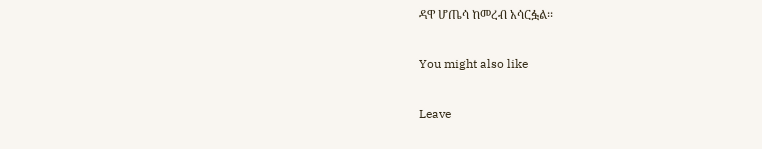ዳዋ ሆጤሳ ከመረብ አሳርፏል፡፡

You might also like

Leave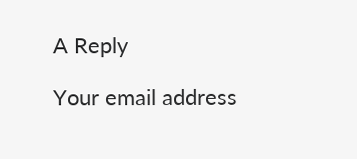A Reply

Your email address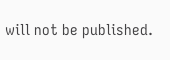will not be published.